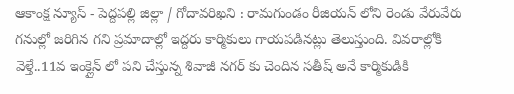ఆకాంక్ష న్యూస్ - పెద్దపల్లి జిల్లా / గోదావరిఖని : రామగుండం రీజియన్ లోని రెండు వేరువేరు గనుల్లో జరిగిన గని ప్రమాదాల్లో ఇద్దరు కార్మికులు గాయపడినట్లు తెలుస్తుంది. వివరాల్లోకి వెళ్తే..11వ ఇంక్లైన్ లో పని చేస్తున్న శివాజీ నగర్ కు చెందిన సతీష్ అనే కార్మికుడికి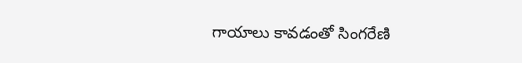గాయాలు కావడంతో సింగరేణి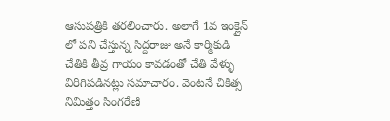ఆసుపత్రికి తరలించారు. అలాగే 1వ ఇంక్లైన్ లో పని చేస్తున్న సిద్దరాజు అనే కార్మికుడి చేతికి తీవ్ర గాయం కావడంతో చేతి వేళ్ళు విరిగిపడినట్లు సమాచారం. వెంటనే చికిత్స నిమిత్తం సింగరేణి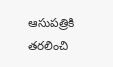ఆసుపత్రికి తరలించి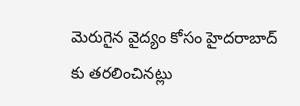మెరుగైన వైద్యం కోసం హైదరాబాద్ కు తరలించినట్లు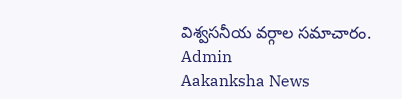విశ్వసనీయ వర్గాల సమాచారం.
Admin
Aakanksha News